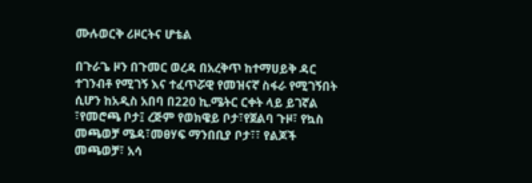ሙሉወርቅ ሪዞርትና ሆቴል

በጉራጌ ዞን በጉመር ወረዳ በአረቅጥ ከተማሀይቅ ዳር ተገንብቶ የሚገኝ እና ተፈጥሯዊ የመዝናኛ ስፋራ የሚገኝበት ሲሆን ከአዲስ አበባ በ220 ኪ.ሜትር ርቀት ላይ ይገኛል ፣የመሮጫ ቦታ፤ ረጅም የወክዌይ ቦታ፣የጀልባ ጉዞ፣ የኳስ መጫወቻ ሜዳ፣መፀሃፍ ማንበቢያ ቦታ፣፣ የልጆች መጫወቻ፣ አሳ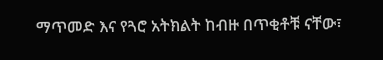ማጥመድ እና የጓሮ አትክልት ከብዙ በጥቂቶቹ ናቸው፣